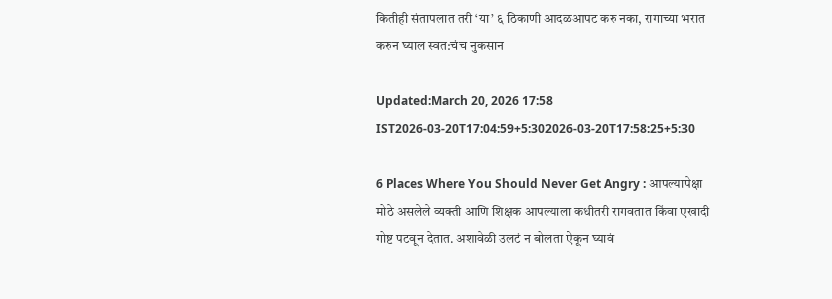कितीही संतापलात तरी ‘या’ ६ ठिकाणी आदळआपट करु नका, रागाच्या भरात करुन घ्याल स्वत:चंच नुकसान

Updated:March 20, 2026 17:58 IST2026-03-20T17:04:59+5:302026-03-20T17:58:25+5:30

6 Places Where You Should Never Get Angry : आपल्यापेक्षा मोठे असलेले व्यक्ती आणि शिक्षक आपल्याला कधीतरी रागवतात किंवा एखादी गोष्ट पटवून देतात. अशावेळी उलटं न बोलता ऐकून घ्यावं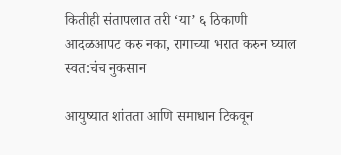कितीही संतापलात तरी ‘या’ ६ ठिकाणी आदळआपट करु नका, रागाच्या भरात करुन घ्याल स्वत:चंच नुकसान

आयुष्यात शांतता आणि समाधान टिकवून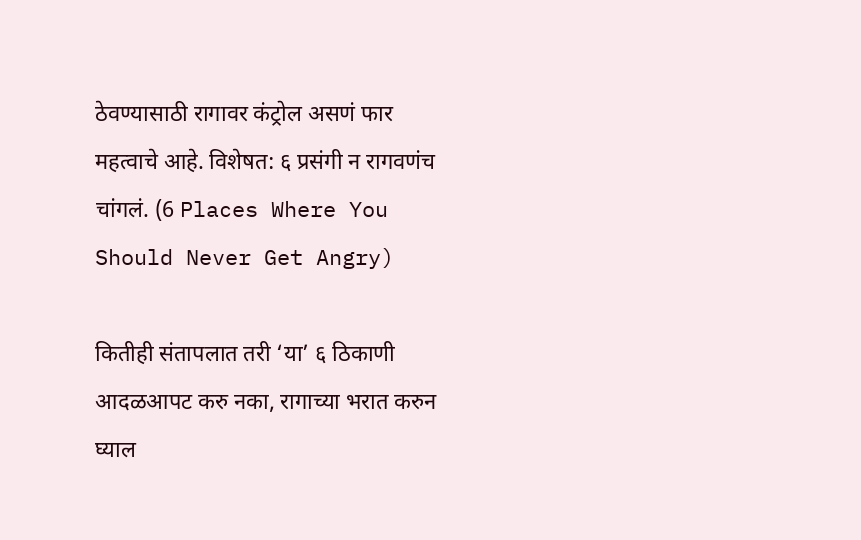ठेवण्यासाठी रागावर कंट्रोल असणं फार महत्वाचे आहे. विशेषत: ६ प्रसंगी न रागवणंच चांगलं. (6 Places Where You Should Never Get Angry)

कितीही संतापलात तरी ‘या’ ६ ठिकाणी आदळआपट करु नका, रागाच्या भरात करुन घ्याल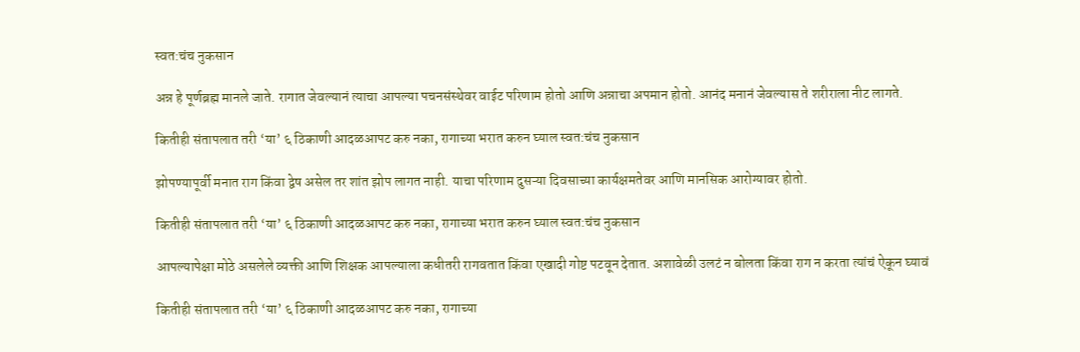स्वत:चंच नुकसान

अन्न हे पूर्णब्रह्म मानले जाते. रागात जेवल्यानं त्याचा आपल्या पचनसंस्थेवर वाईट परिणाम होतो आणि अन्नाचा अपमान होतो. आनंद मनानं जेवल्यास ते शरीराला नीट लागते.

कितीही संतापलात तरी ‘या’ ६ ठिकाणी आदळआपट करु नका, रागाच्या भरात करुन घ्याल स्वत:चंच नुकसान

झोपण्यापूर्वी मनात राग किंवा द्वेष असेल तर शांत झोप लागत नाही. याचा परिणाम दुसऱ्या दिवसाच्या कार्यक्षमतेवर आणि मानसिक आरोग्यावर होतो.

कितीही संतापलात तरी ‘या’ ६ ठिकाणी आदळआपट करु नका, रागाच्या भरात करुन घ्याल स्वत:चंच नुकसान

आपल्यापेक्षा मोठे असलेले व्यक्ती आणि शिक्षक आपल्याला कधीतरी रागवतात किंवा एखादी गोष्ट पटवून देतात. अशावेळी उलटं न बोलता किंवा राग न करता त्यांचं ऐकून घ्यावं

कितीही संतापलात तरी ‘या’ ६ ठिकाणी आदळआपट करु नका, रागाच्या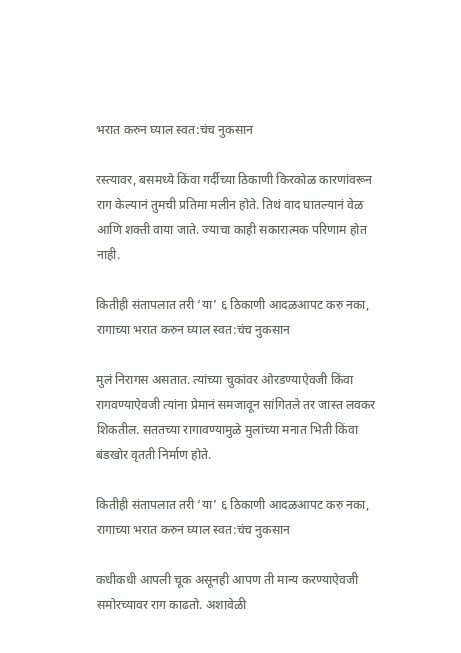भरात करुन घ्याल स्वत:चंच नुकसान

रस्त्यावर, बसमध्ये किंवा गर्दीच्या ठिकाणी किरकोळ कारणांवरून राग केल्यानं तुमची प्रतिमा मलीन होते. तिथं वाद घातल्यानं वेळ आणि शक्ती वाया जाते. ज्याचा काही सकारात्मक परिणाम होत नाही.

कितीही संतापलात तरी ‘या’ ६ ठिकाणी आदळआपट करु नका, रागाच्या भरात करुन घ्याल स्वत:चंच नुकसान

मुलं निरागस असतात. त्यांच्या चुकांवर ओरडण्याऐवजी किंवा रागवण्याऐवजी त्यांना प्रेमानं समजावून सांगितले तर जास्त लवकर शिकतील. सततच्या रागावण्यामुळे मुलांच्या मनात भिती किंवा बंडखोर वृतती निर्माण होते.

कितीही संतापलात तरी ‘या’ ६ ठिकाणी आदळआपट करु नका, रागाच्या भरात करुन घ्याल स्वत:चंच नुकसान

कधीकधी आपली चूक असूनही आपण ती मान्य करण्याऐवजी समोरच्यावर राग काढतो. अशावेळी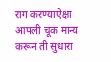राग करण्याऐक्षा आपली चूक मान्य करून ती सुधारा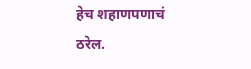हेच शहाणपणाचं ठरेल.